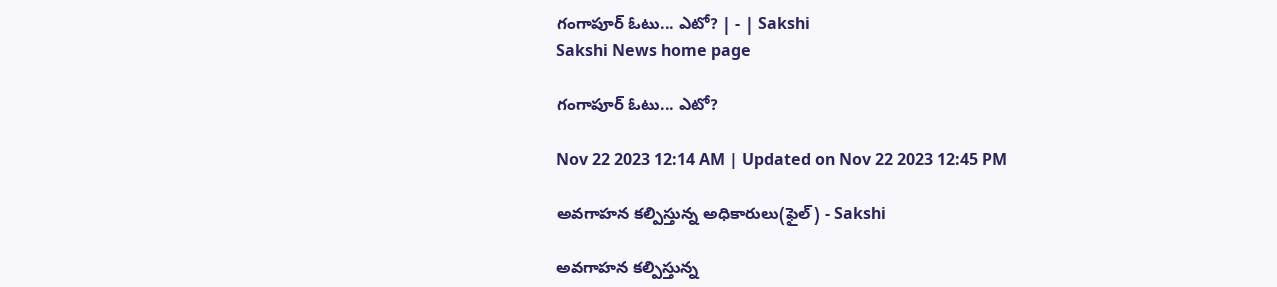గంగాపూర్‌ ఓటు... ఎటో? | - | Sakshi
Sakshi News home page

గంగాపూర్‌ ఓటు... ఎటో?

Nov 22 2023 12:14 AM | Updated on Nov 22 2023 12:45 PM

అవగాహన కల్పిస్తున్న అధికారులు(ఫైల్‌) - Sakshi

అవగాహన కల్పిస్తున్న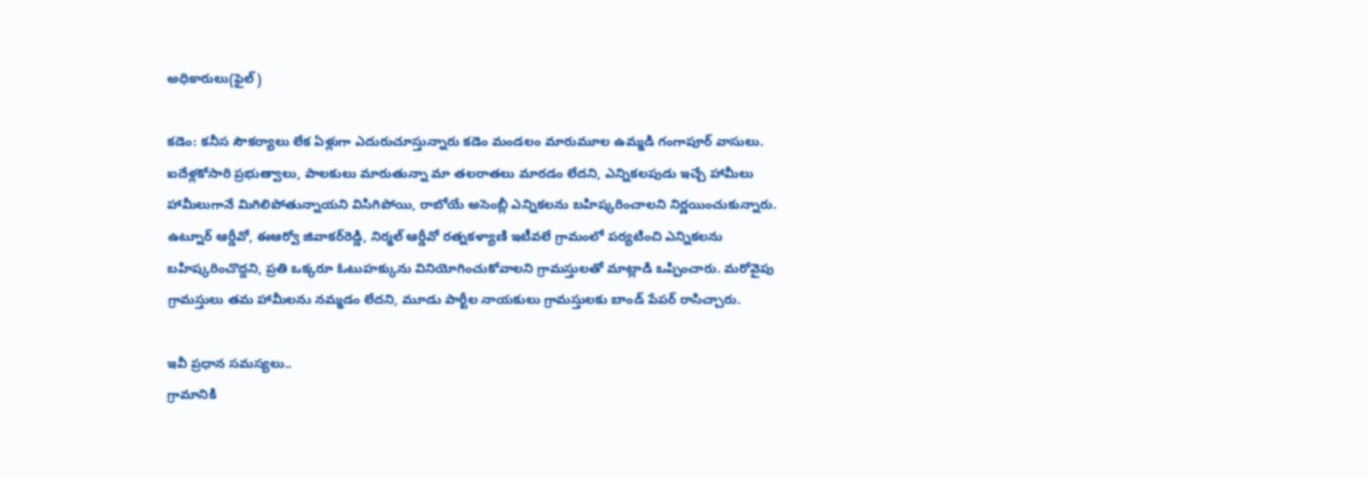అధికారులు(ఫైల్‌)

కడెం: కనీస సౌకర్యాలు లేక ఏళ్లుగా ఎదురుచూస్తున్నారు కడెం మండలం మారుమూల ఉమ్మడి గంగాపూర్‌ వాసులు. ఐదేళ్లకోసారి ప్రభుత్వాలు, పాలకులు మారుతున్నా మా తలరాతలు మారడం లేదని, ఎన్నికలపుడు ఇచ్చే హామీలు హామీలుగానే మిగిలిపోతున్నాయని విసిగిపోయి, రాబోయే అసెంబ్లీ ఎన్నికలను బహిష్కరించాలని నిర్ణయించుకున్నారు. ఉట్నూర్‌ ఆర్డీవో, ఈఆర్వో జివాకర్‌రెడ్డి, నిర్మల్‌ ఆర్డీవో రత్నకళ్యాణి ఇటీవలే గ్రామంలో పర్యటించి ఎన్నికలను బహిష్కరించొద్దని, ప్రతి ఒక్కరూ ఓటుహక్కును వినియోగించుకోవాలని గ్రామస్తులతో మాట్లాడి ఒప్పించారు. మరోవైపు గ్రామస్తులు తమ హామీలను నమ్మడం లేదని, మూడు పార్టీల నాయకులు గ్రామస్తులకు బాండ్‌ పేపర్‌ రాసిచ్చారు.

ఇవీ ప్రధాన సమస్యలు..
గ్రామానికి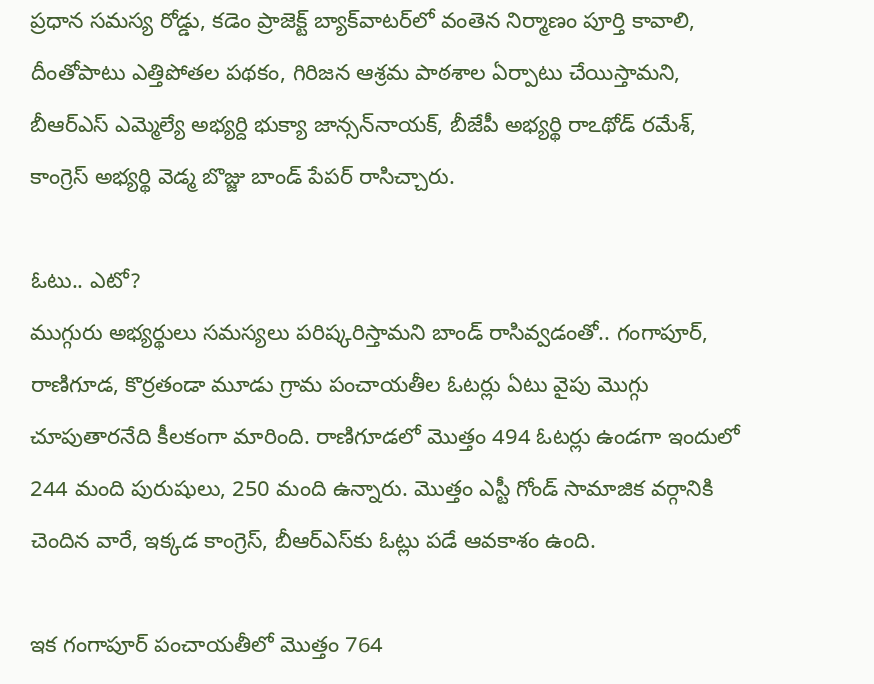ప్రధాన సమస్య రోడ్డు, కడెం ప్రాజెక్ట్‌ బ్యాక్‌వాటర్‌లో వంతెన నిర్మాణం పూర్తి కావాలి, దీంతోపాటు ఎత్తిపోతల పథకం, గిరిజన ఆశ్రమ పాఠశాల ఏర్పాటు చేయిస్తామని, బీఆర్‌ఎస్‌ ఎమ్మెల్యే అభ్యర్ది భుక్యా జాన్సన్‌నాయక్‌, బీజేపీ అభ్యర్థి రాఽథోడ్‌ రమేశ్‌, కాంగ్రెస్‌ అభ్యర్థి వెడ్మ బొజ్జు బాండ్‌ పేపర్‌ రాసిచ్చారు.

ఓటు.. ఎటో?
ముగ్గురు అభ్యర్థులు సమస్యలు పరిష్కరిస్తామని బాండ్‌ రాసివ్వడంతో.. గంగాపూర్‌, రాణిగూడ, కొర్రతండా మూడు గ్రామ పంచాయతీల ఓటర్లు ఏటు వైపు మొగ్గు చూపుతారనేది కీలకంగా మారింది. రాణిగూడలో మొత్తం 494 ఓటర్లు ఉండగా ఇందులో 244 మంది పురుషులు, 250 మంది ఉన్నారు. మొత్తం ఎస్టీ గోండ్‌ సామాజిక వర్గానికి చెందిన వారే, ఇక్కడ కాంగ్రెస్‌, బీఆర్‌ఎస్‌కు ఓట్లు పడే ఆవకాశం ఉంది.

ఇక గంగాపూర్‌ పంచాయతీలో మొత్తం 764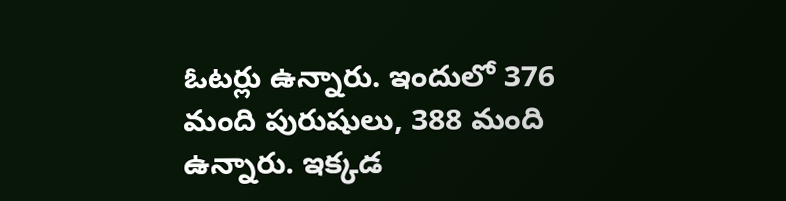ఓటర్లు ఉన్నారు. ఇందులో 376 మంది పురుషులు, 388 మంది ఉన్నారు. ఇక్కడ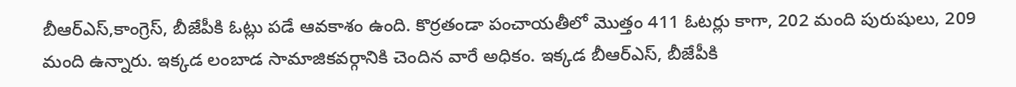బీఆర్‌ఎస్‌,కాంగ్రెస్‌, బీజేపీకి ఓట్లు పడే ఆవకాశం ఉంది. కొర్రతండా పంచాయతీలో మొత్తం 411 ఓటర్లు కాగా, 202 మంది పురుషులు, 209 మంది ఉన్నారు. ఇక్కడ లంబాడ సామాజికవర్గానికి చెందిన వారే అధికం. ఇక్కడ బీఆర్‌ఎస్‌, బీజేపీకి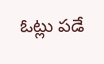ఓట్లు పడే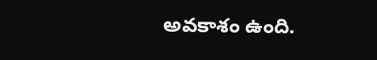అవకాశం ఉంది.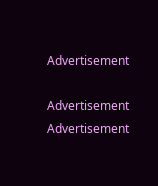Advertisement

Advertisement
Advertisement